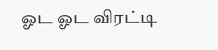ஓட ஓட விரட்டி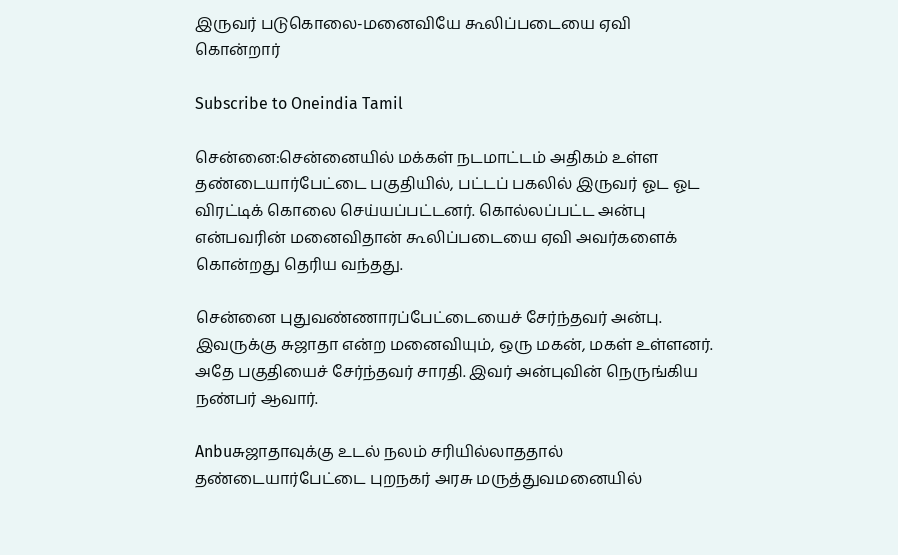இருவர் படுகொலை-மனைவியே கூலிப்படையை ஏவி கொன்றார்

Subscribe to Oneindia Tamil

சென்னை:சென்னையில் மக்கள் நடமாட்டம் அதிகம் உள்ள தண்டையார்பேட்டை பகுதியில், பட்டப் பகலில் இருவர் ஓட ஓட விரட்டிக் கொலை செய்யப்பட்டனர். கொல்லப்பட்ட அன்பு என்பவரின் மனைவிதான் கூலிப்படையை ஏவி அவர்களைக் கொன்றது தெரிய வந்தது.

சென்னை புதுவண்ணாரப்பேட்டையைச் சேர்ந்தவர் அன்பு. இவருக்கு சுஜாதா என்ற மனைவியும், ஒரு மகன், மகள் உள்ளனர். அதே பகுதியைச் சேர்ந்தவர் சாரதி. இவர் அன்புவின் நெருங்கிய நண்பர் ஆவார்.

Anbuசுஜாதாவுக்கு உடல் நலம் சரியில்லாததால் தண்டையார்பேட்டை புறநகர் அரசு மருத்துவமனையில்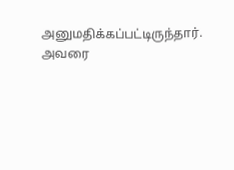அனுமதிக்கப்பட்டிருந்தார். அவரை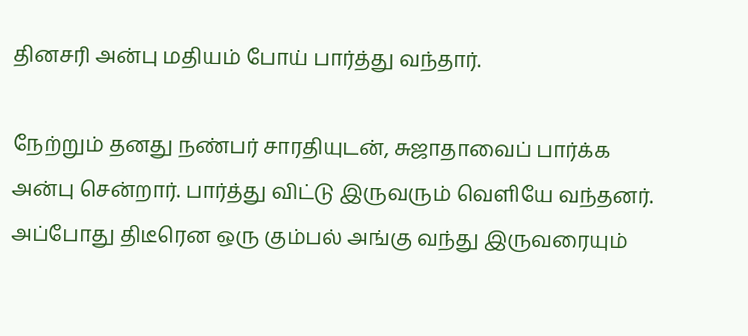தினசரி அன்பு மதியம் போய் பார்த்து வந்தார்.

நேற்றும் தனது நண்பர் சாரதியுடன், சுஜாதாவைப் பார்க்க அன்பு சென்றார். பார்த்து விட்டு இருவரும் வெளியே வந்தனர். அப்போது திடீரென ஒரு கும்பல் அங்கு வந்து இருவரையும்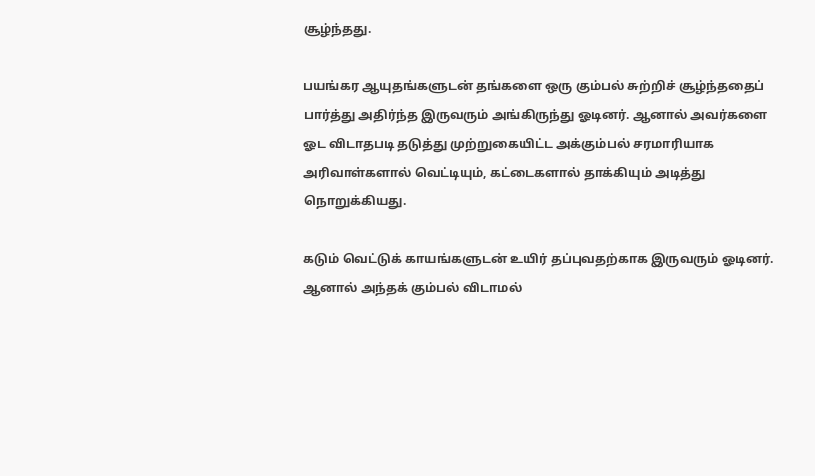சூழ்ந்தது.

பயங்கர ஆயுதங்களுடன் தங்களை ஒரு கும்பல் சுற்றிச் சூழ்ந்ததைப் பார்த்து அதிர்ந்த இருவரும் அங்கிருந்து ஓடினர். ஆனால் அவர்களை ஓட விடாதபடி தடுத்து முற்றுகையிட்ட அக்கும்பல் சரமாரியாக அரிவாள்களால் வெட்டியும், கட்டைகளால் தாக்கியும் அடித்து நொறுக்கியது.

கடும் வெட்டுக் காயங்களுடன் உயிர் தப்புவதற்காக இருவரும் ஓடினர். ஆனால் அந்தக் கும்பல் விடாமல்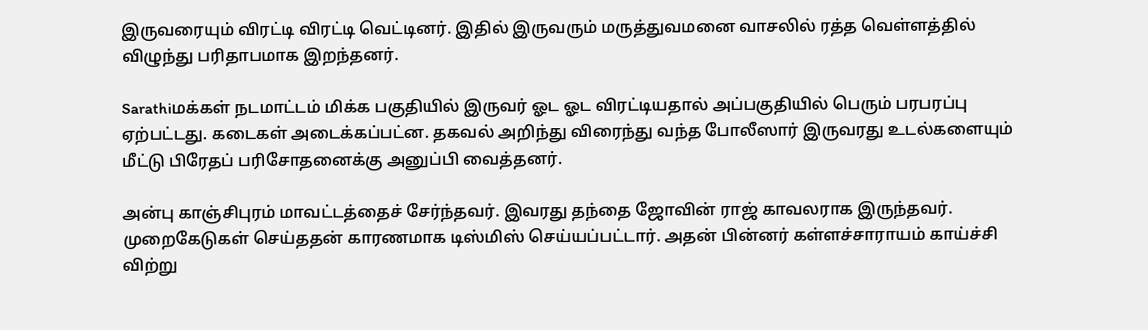இருவரையும் விரட்டி விரட்டி வெட்டினர். இதில் இருவரும் மருத்துவமனை வாசலில் ரத்த வெள்ளத்தில் விழுந்து பரிதாபமாக இறந்தனர்.

Sarathiமக்கள் நடமாட்டம் மிக்க பகுதியில் இருவர் ஓட ஓட விரட்டியதால் அப்பகுதியில் பெரும் பரபரப்பு ஏற்பட்டது. கடைகள் அடைக்கப்பட்ன. தகவல் அறிந்து விரைந்து வந்த போலீஸார் இருவரது உடல்களையும் மீட்டு பிரேதப் பரிசோதனைக்கு அனுப்பி வைத்தனர்.

அன்பு காஞ்சிபுரம் மாவட்டத்தைச் சேர்ந்தவர். இவரது தந்தை ஜோவின் ராஜ் காவலராக இருந்தவர். முறைகேடுகள் செய்ததன் காரணமாக டிஸ்மிஸ் செய்யப்பட்டார். அதன் பின்னர் கள்ளச்சாராயம் காய்ச்சி விற்று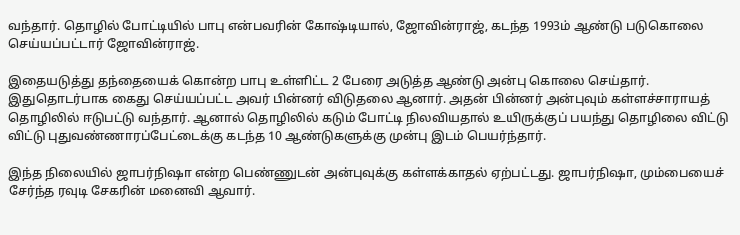வந்தார். தொழில் போட்டியில் பாபு என்பவரின் கோஷ்டியால், ஜோவின்ராஜ், கடந்த 1993ம் ஆண்டு படுகொலை செய்யப்பட்டார் ஜோவின்ராஜ்.

இதையடுத்து தந்தையைக் கொன்ற பாபு உள்ளிட்ட 2 பேரை அடுத்த ஆண்டு அன்பு கொலை செய்தார். இதுதொடர்பாக கைது செய்யப்பட்ட அவர் பின்னர் விடுதலை ஆனார். அதன் பின்னர் அன்புவும் கள்ளச்சாராயத் தொழிலில் ஈடுபட்டு வந்தார். ஆனால் தொழிலில் கடும் போட்டி நிலவியதால் உயிருக்குப் பயந்து தொழிலை விட்டு விட்டு புதுவண்ணாரப்பேட்டைக்கு கடந்த 10 ஆண்டுகளுக்கு முன்பு இடம் பெயர்ந்தார்.

இந்த நிலையில் ஜாபர்நிஷா என்ற பெண்ணுடன் அன்புவுக்கு கள்ளக்காதல் ஏற்பட்டது. ஜாபர்நிஷா, மும்பையைச் சேர்ந்த ரவுடி சேகரின் மனைவி ஆவார்.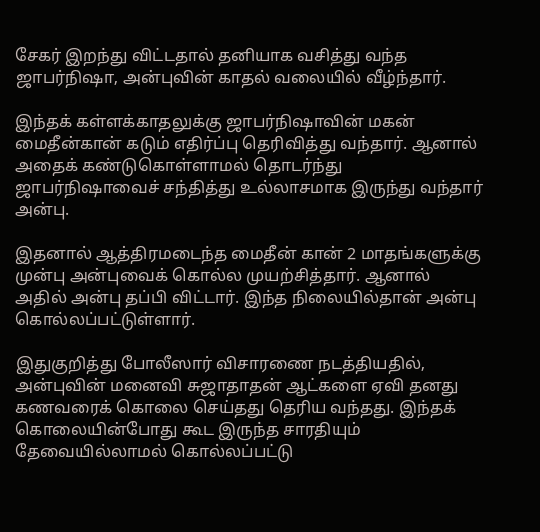சேகர் இறந்து விட்டதால் தனியாக வசித்து வந்த ஜாபர்நிஷா, அன்புவின் காதல் வலையில் வீழ்ந்தார்.

இந்தக் கள்ளக்காதலுக்கு ஜாபர்நிஷாவின் மகன் மைதீன்கான் கடும் எதிர்ப்பு தெரிவித்து வந்தார். ஆனால் அதைக் கண்டுகொள்ளாமல் தொடர்ந்து ஜாபர்நிஷாவைச் சந்தித்து உல்லாசமாக இருந்து வந்தார் அன்பு.

இதனால் ஆத்திரமடைந்த மைதீன் கான் 2 மாதங்களுக்கு முன்பு அன்புவைக் கொல்ல முயற்சித்தார். ஆனால் அதில் அன்பு தப்பி விட்டார். இந்த நிலையில்தான் அன்பு கொல்லப்பட்டுள்ளார்.

இதுகுறித்து போலீஸார் விசாரணை நடத்தியதில், அன்புவின் மனைவி சுஜாதாதன் ஆட்களை ஏவி தனது கணவரைக் கொலை செய்தது தெரிய வந்தது. இந்தக் கொலையின்போது கூட இருந்த சாரதியும் தேவையில்லாமல் கொல்லப்பட்டு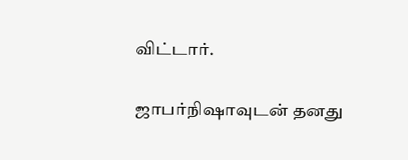விட்டார்.

ஜாபர்நிஷாவுடன் தனது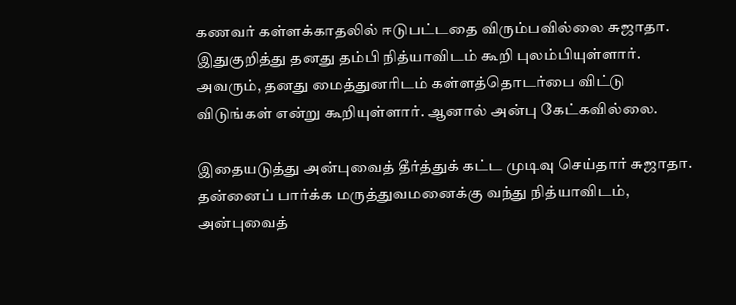கணவர் கள்ளக்காதலில் ஈடுபட்டதை விரும்பவில்லை சுஜாதா. இதுகுறித்து தனது தம்பி நித்யாவிடம் கூறி புலம்பியுள்ளார். அவரும், தனது மைத்துனரிடம் கள்ளத்தொடர்பை விட்டு விடுங்கள் என்று கூறியுள்ளார். ஆனால் அன்பு கேட்கவில்லை.

இதையடுத்து அன்புவைத் தீர்த்துக் கட்ட முடிவு செய்தார் சுஜாதா. தன்னைப் பார்க்க மருத்துவமனைக்கு வந்து நித்யாவிடம், அன்புவைத்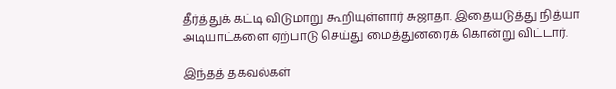தீர்த்துக் கட்டி விடுமாறு கூறியுள்ளார் சுஜாதா. இதையடுத்து நித்யா அடியாட்களை ஏற்பாடு செய்து மைத்துனரைக் கொன்று விட்டார்.

இந்தத் தகவல்கள்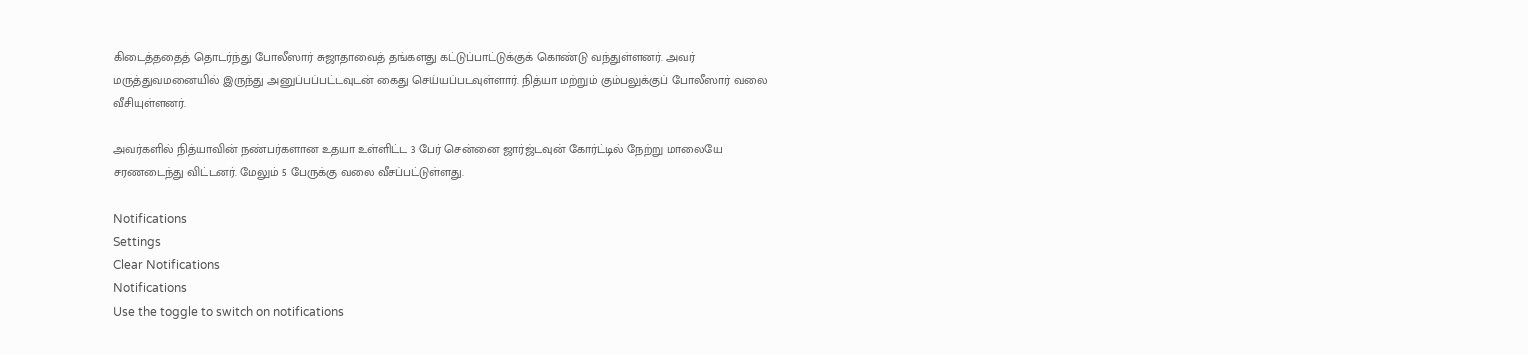கிடைத்ததைத் தொடர்ந்து போலீஸார் சுஜாதாவைத் தங்களது கட்டுப்பாட்டுக்குக் கொண்டு வந்துள்ளனர். அவர் மருத்துவமனையில் இருந்து அனுப்பப்பட்டவுடன் கைது செய்யப்படவுள்ளார். நித்யா மற்றும் கும்பலுக்குப் போலீஸார் வலை வீசியுள்ளனர்.

அவர்களில் நித்யாவின் நண்பர்களான உதயா உள்ளிட்ட 3 பேர் சென்னை ஜார்ஜ்டவுன் கோர்ட்டில் நேற்று மாலையே சரணடைந்து விட்டனர். மேலும் 5 பேருக்கு வலை வீசப்பட்டுள்ளது.

Notifications
Settings
Clear Notifications
Notifications
Use the toggle to switch on notifications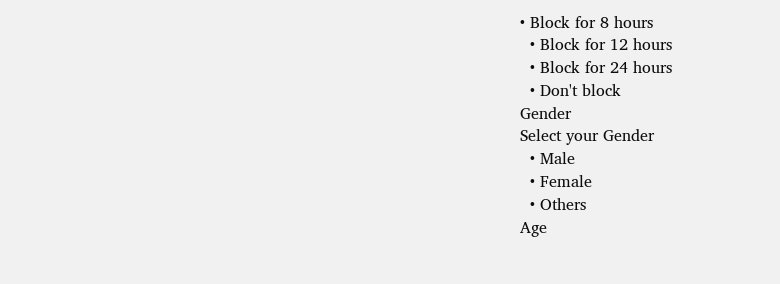• Block for 8 hours
  • Block for 12 hours
  • Block for 24 hours
  • Don't block
Gender
Select your Gender
  • Male
  • Female
  • Others
Age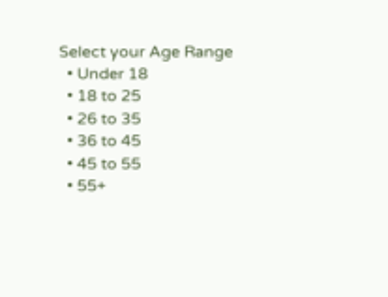Select your Age Range
  • Under 18
  • 18 to 25
  • 26 to 35
  • 36 to 45
  • 45 to 55
  • 55+